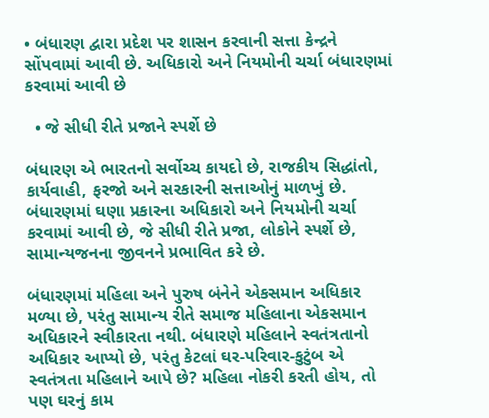• બંધારણ દ્વારા પ્રદેશ પર શાસન કરવાની સત્તા કેન્દ્રને સોંપવામાં આવી છે. અધિકારો અને નિયમોની ચર્ચા બંધારણમાં કરવામાં આવી છે

  • જે સીધી રીતે પ્રજાને સ્પર્શે છે

બંધારણ એ ભારતનો સર્વોચ્ચ કાયદો છે, રાજકીય સિદ્ધાંતો, કાર્યવાહી, ફરજો અને સરકારની સત્તાઓનું માળખું છે. બંધારણમાં ઘણા પ્રકારના અધિકારો અને નિયમોની ચર્ચા કરવામાં આવી છે, જે સીધી રીતે પ્રજા, લોકોને સ્પર્શે છે, સામાન્યજનના જીવનને પ્રભાવિત કરે છે.

બંધારણમાં મહિલા અને પુરુષ બંનેને એકસમાન અધિકાર મળ્યા છે, પરંતુ સામાન્ય રીતે સમાજ મહિલાના એકસમાન અધિકારને સ્વીકારતા નથી. બંધારણે મહિલાને સ્વતંત્રતાનો અધિકાર આપ્યો છે, પરંતુ કેટલાં ઘર-પરિવાર-કુટુંબ એ સ્વતંત્રતા મહિલાને આપે છે? મહિલા નોકરી કરતી હોય, તો પણ ઘરનું કામ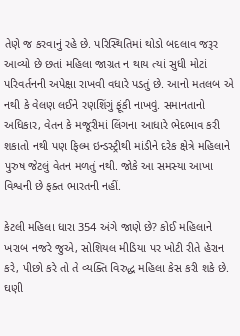તેણે જ કરવાનું રહે છે. પરિસ્થિતિમાં થોડો બદલાવ જરૂર આવ્યો છે છતાં મહિલા જાગ્રત ન થાય ત્યાં સુધી મોટાં પરિવર્તનની અપેક્ષા રાખવી વધારે પડતું છે. આનો મતલબ એ નથી કે વેલણ લઈને રણશિંગું ફૂંકી નાખવું. સમાનતાનો અધિકાર, વેતન કે મજૂરીમાં લિંગના આધારે ભેદભાવ કરી શકાતો નથી પણ ફિલ્મ ઇન્ડસ્ટ્રીથી માંડીને દરેક ક્ષેત્રે મહિલાને પુરુષ જેટલું વેતન મળતું નથી. જોકે આ સમસ્યા આખા વિશ્વની છે ફક્ત ભારતની નહીં.

કેટલી મહિલા ધારા 354 અંગે જાણે છે? કોઈ મહિલાને ખરાબ નજરે જુએ, સોશિયલ મીડિયા પર ખોટી રીતે હેરાન કરે, પીછો કરે તો તે વ્યક્તિ વિરુદ્ધ મહિલા કેસ કરી શકે છે. ઘણી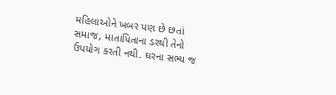મહિલાઓને ખબર પણ છે છતાં સમાજ, માતાપિતાના ડરથી તેનો ઉપયોગ કરતી નથી. ઘરના સભ્ય જ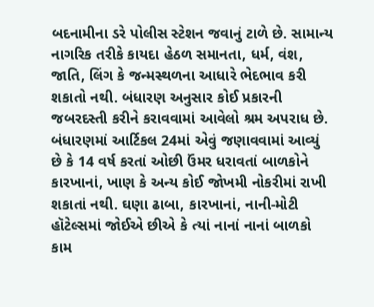બદનામીના ડરે પોલીસ સ્ટેશન જવાનું ટાળે છે. સામાન્ય નાગરિક તરીકે કાયદા હેઠળ સમાનતા, ધર્મ, વંશ, જાતિ, લિંગ કે જન્મસ્થળના આધારે ભેદભાવ કરી શકાતો નથી. બંધારણ અનુસાર કોઈ પ્રકારની જબરદસ્તી કરીને કરાવવામાં આવેલો શ્રમ અપરાધ છે. બંધારણમાં આર્ટિકલ 24માં એવું જણાવવામાં આવ્યું છે કે 14 વર્ષ કરતાં ઓછી ઉંમર ધરાવતાં બાળકોને કારખાનાં, ખાણ કે અન્ય કોઈ જોખમી નોકરીમાં રાખી શકાતાં નથી. ઘણા ઢાબા, કારખાનાં, નાની-મોટી હૉટેલ્સમાં જોઈએ છીએ કે ત્યાં નાનાં નાનાં બાળકો કામ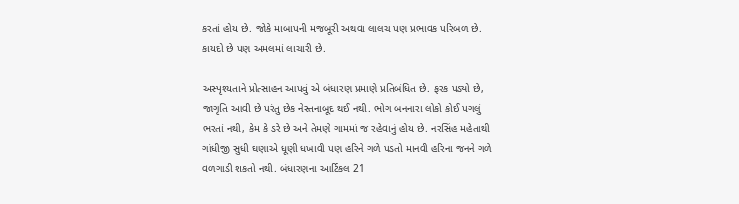કરતાં હોય છે. જોકે માબાપની મજબૂરી અથવા લાલચ પણ પ્રભાવક પરિબળ છે. કાયદો છે પણ અમલમાં લાચારી છે.

અસ્પૃશ્યતાને પ્રોત્સાહન આપવું એ બંધારણ પ્રમાણે પ્રતિબંધિત છે. ફરક પડ્યો છે, જાગૃતિ આવી છે પરંતુ છેક નેસ્તનાબૂદ થઈ નથી. ભોગ બનનારા લોકો કોઈ પગલું ભરતાં નથી, કેમ કે ડરે છે અને તેમણે ગામમાં જ રહેવાનું હોય છે. નરસિંહ મહેતાથી ગાંધીજી સુધી ઘણાએ ધૂણી ધખાવી પણ હરિને ગળે પડતો માનવી હરિના જનને ગળે વળગાડી શકતો નથી. બંધારણના આર્ટિકલ 21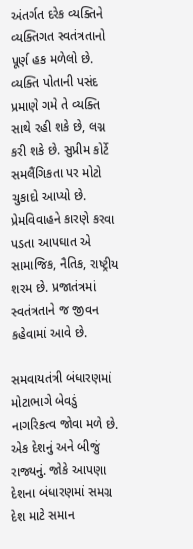અંતર્ગત દરેક વ્યક્તિને વ્યક્તિગત સ્વતંત્રતાનો પૂર્ણ હક મળેલો છે. વ્યક્તિ પોતાની પસંદ પ્રમાણે ગમે તે વ્યક્તિ સાથે રહી શકે છે, લગ્ન કરી શકે છે. સુપ્રીમ કોર્ટે સમલૈંગિકતા પર મોટો ચુકાદો આપ્યો છે. પ્રેમવિવાહને કારણે કરવા પડતા આપઘાત એ સામાજિક, નૈતિક, રાષ્ટ્રીય શરમ છે. પ્રજાતંત્રમાં સ્વતંત્રતાને જ જીવન કહેવામાં આવે છે.

સમવાયતંત્રી બંધારણમાં મોટાભાગે બેવડું નાગરિકત્વ જોવા મળે છે. એક દેશનું અને બીજું રાજ્યનું. જોકે આપણા દેશના બંધારણમાં સમગ્ર દેશ માટે સમાન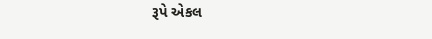રૂપે એકલ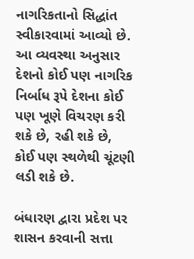નાગરિકતાનો સિદ્ધાંત સ્વીકારવામાં આવ્યો છે. આ વ્યવસ્થા અનુસાર દેશનો કોઈ પણ નાગરિક નિર્બાધ રૂપે દેશના કોઈ પણ ખૂણે વિચરણ કરી શકે છે, રહી શકે છે, કોઈ પણ સ્થળેથી ચૂંટણી લડી શકે છે.

બંધારણ દ્વારા પ્રદેશ પર શાસન કરવાની સત્તા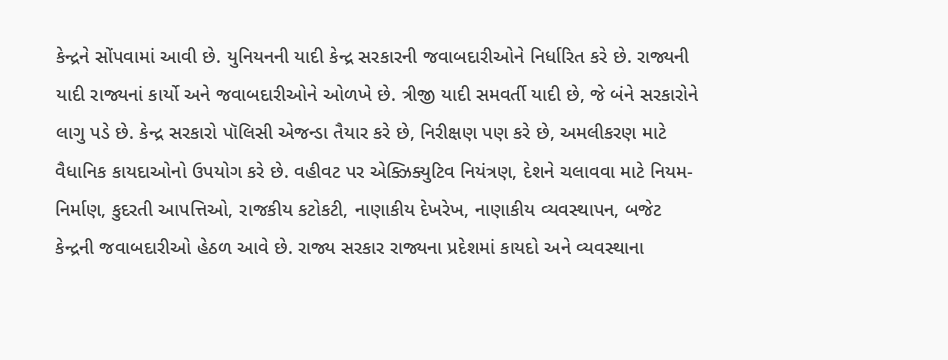કેન્દ્રને સોંપવામાં આવી છે. યુનિયનની યાદી કેન્દ્ર સરકારની જવાબદારીઓને નિર્ધારિત કરે છે. રાજ્યની યાદી રાજ્યનાં કાર્યો અને જવાબદારીઓને ઓળખે છે. ત્રીજી યાદી સમવર્તી યાદી છે, જે બંને સરકારોને લાગુ પડે છે. કેન્દ્ર સરકારો પૉલિસી એજન્ડા તૈયાર કરે છે, નિરીક્ષણ પણ કરે છે, અમલીકરણ માટે વૈધાનિક કાયદાઓનો ઉપયોગ કરે છે. વહીવટ પર એક્ઝિક્યુટિવ નિયંત્રણ, દેશને ચલાવવા માટે નિયમ-નિર્માણ, કુદરતી આપત્તિઓ, રાજકીય કટોકટી, નાણાકીય દેખરેખ, નાણાકીય વ્યવસ્થાપન, બજેટ કેન્દ્રની જવાબદારીઓ હેઠળ આવે છે. રાજ્ય સરકાર રાજ્યના પ્રદેશમાં કાયદો અને વ્યવસ્થાના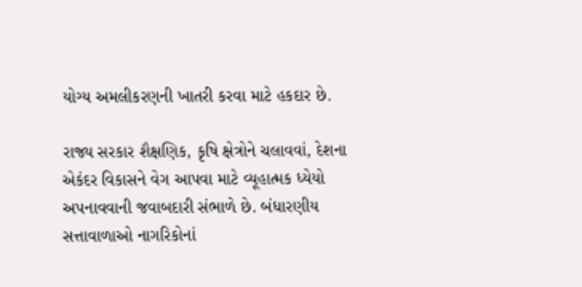યોગ્ય અમલીકરણની ખાતરી કરવા માટે હકદાર છે.

રાજ્ય સરકાર શૈક્ષણિક, કૃષિ ક્ષેત્રોને ચલાવવાં, દેશના એકંદર વિકાસને વેગ આપવા માટે વ્યૂહાત્મક ધ્યેયો અપનાવવાની જવાબદારી સંભાળે છે. બંધારણીય સત્તાવાળાઓ નાગરિકોનાં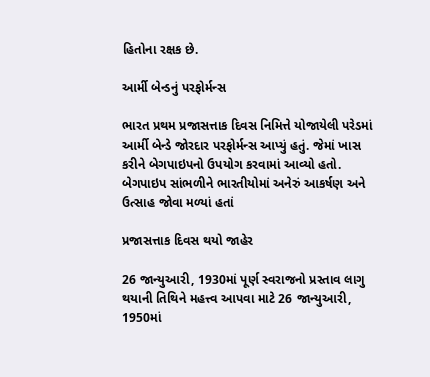હિતોના રક્ષક છે.

આર્મી બેન્ડનું પરફોર્મન્સ

ભારત પ્રથમ પ્રજાસત્તાક દિવસ નિમિત્તે યોજાયેલી પરેડમાં આર્મી બેન્ડે જોરદાર પરફોર્મન્સ આપ્યું હતું. જેમાં ખાસ કરીને બેગપાઇપનો ઉપયોગ કરવામાં આવ્યો હતો. બેગપાઇપ સાંભળીને ભારતીયોમાં અનેરું આકર્ષણ અને ઉત્સાહ જોવા મળ્યાં હતાં

પ્રજાસત્તાક દિવસ થયો જાહેર

26 જાન્યુઆરી, 1930માં પૂર્ણ સ્વરાજનો પ્રસ્તાવ લાગુ થયાની તિથિને મહત્ત્વ આપવા માટે 26 જાન્યુઆરી, 1950માં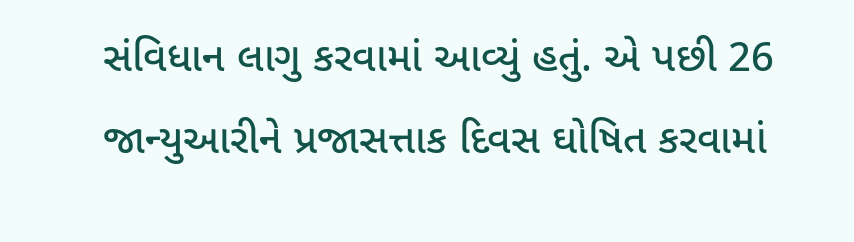સંવિધાન લાગુ કરવામાં આવ્યું હતું. એ પછી 26 જાન્યુઆરીને પ્રજાસત્તાક દિવસ ઘોષિત કરવામાં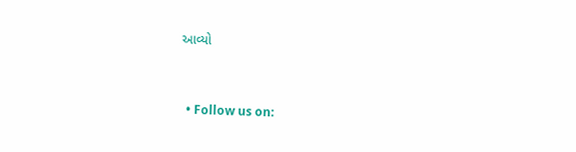આવ્યો


  • Follow us on: